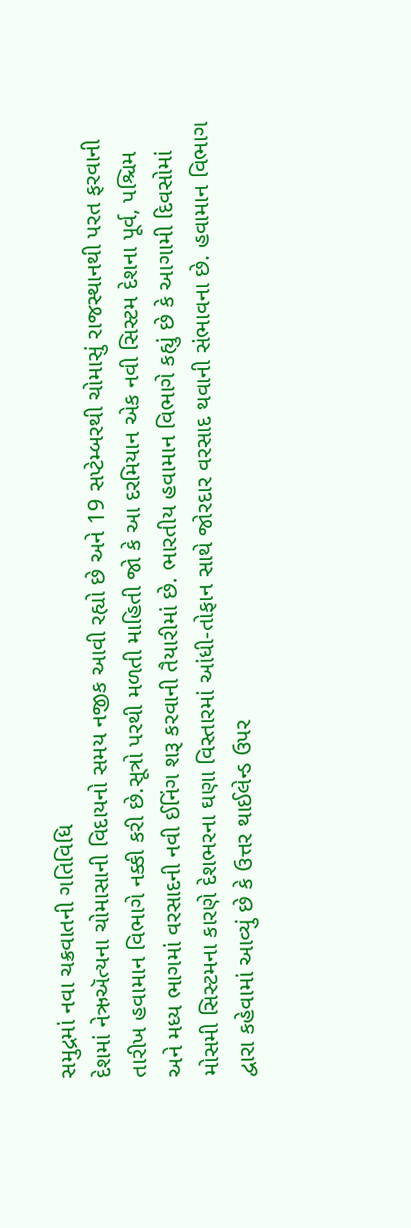સમુદ્રમાં નવા ચક્રવાતની ગતિવિધિ
દેશમાં નેઋઍત્યના ચોમાસાની વિદાયનો સમય નજીક આવી રહ્યો છે અને 19 સપ્ટેમ્બરથી ચોમાસું રાજસ્થાનથી પરત ફરવાની તારીખ હવામાન વિભાગે નક્કી કરી છે.સૂત્રો પરથી મળતી માહિતી જો કે આ દરમિયાન એક નવી સિસ્ટમ દેશના પૂર્વ, પશ્ચિમ અને મધ્ય ભાગમાં વરસાદની નવી ઈનિંગ શરૂ કરવાની તૈયારીમાં છે. ભારતીય હવામાન વિભાગે કહ્યું છે કે આગામી દિવસોમાં મોસમી સિસ્ટમના કારણે દેશભરના ઘણા વિસ્તારમાં આંધી-તોફાન સાથે જોરદાર વરસાદ થવાની સંભાવના છે. હવામાન વિભાગ દ્વારા કહેવામાં આવ્યું છે કે ઉત્તર થાઈલેન્ડ ઉપર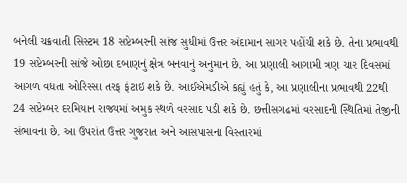બનેલી ચક્રવાતી સિસ્ટમ 18 સપ્ટેમ્બરની સાંજ સુધીમાં ઉત્તર અંદામાન સાગર પહોંચી શકે છે. તેના પ્રભાવથી 19 સપ્ટેમ્બરની સાંજે ઓછા દબાણનું ક્ષેત્ર બનવાનું અનુમાન છે. આ પ્રણાલી આગામી ત્રણ ચાર દિવસમાં આગળ વધતા ઓરિસ્સા તરફ ફંટાઇ શકે છે. આઈએમડીએ કહ્યું હતું કે, આ પ્રણાલીના પ્રભાવથી 22થી 24 સપ્ટેમ્બર દરમિયાન રાજ્યમાં અમુક સ્થળે વરસાદ પડી શકે છે. છત્તીસગઢમાં વરસાદની સ્થિતિમાં તેજીની સંભાવના છે. આ ઉપરાંત ઉત્તર ગુજરાત અને આસપાસના વિસ્તારમાં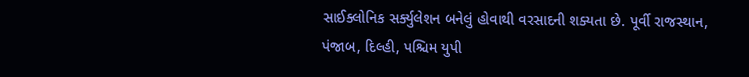સાઈક્લોનિક સર્ક્યુલેશન બનેલું હોવાથી વરસાદની શક્યતા છે. પૂર્વી રાજસ્થાન, પંજાબ, દિલ્હી, પશ્ચિમ યુપી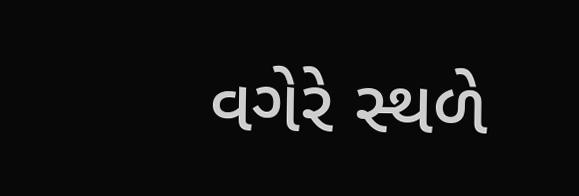વગેરે સ્થળે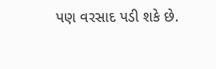પણ વરસાદ પડી શકે છે.